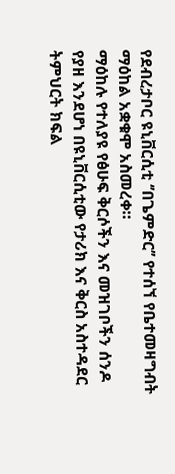የደብረታቦር ዩኒቨርሲቲ ‘’በጌምድር’’ የተሰኘ የቤተመዛግብት ማዕከል አቋቁሞ አስመረቀ።
ማዕከሉ የተለያዩ የፅሁፍ ቅርሶችን እና መዝገቦችን ሰንዶ የያዘ እንደሆነ በዩኒቨርሲቲው የታሪክ እና ቅርስ አስተዳደር ትምህርት ክፍል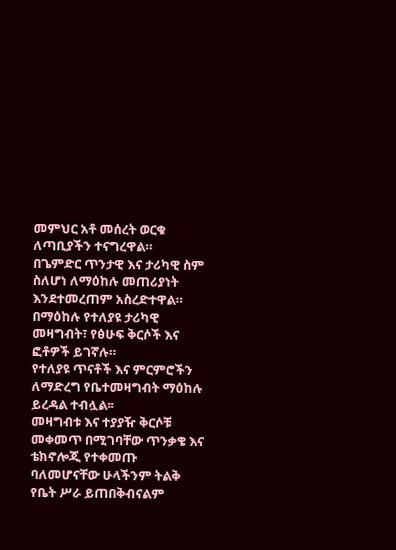መምህር አቶ መሰረት ወርቁ ለጣቢያችን ተናግረዋል።
በጌምድር ጥንታዊ እና ታሪካዊ ስም ስለሆነ ለማዕከሉ መጠሪያነት እንደተመረጠም አስረድተዋል።
በማዕከሉ የተለያዩ ታሪካዊ መዛግብት፣ የፅሁፍ ቅርሶች እና ፎቶዎች ይገኛሉ።
የተለያዩ ጥናቶች እና ምርምሮችን ለማድረግ የቤተመዛግብት ማዕከሉ ይረዳል ተብሏል፡፡
መዛግብቱ እና ተያያዥ ቅርሶቹ መቀመጥ በሚገባቸው ጥንቃቄ እና ቴክኖሎጂ የተቀመጡ ባለመሆናቸው ሁላችንም ትልቅ የቤት ሥራ ይጠበቅብናልም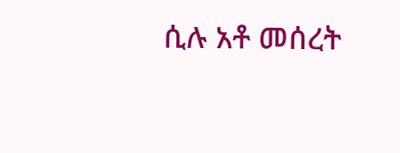ሲሉ አቶ መሰረት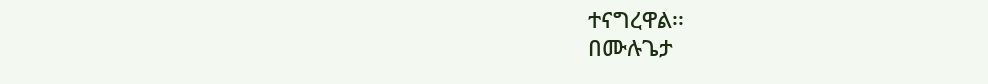ተናግረዋል፡፡
በሙሉጌታ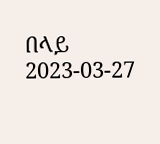በላይ
2023-03-27